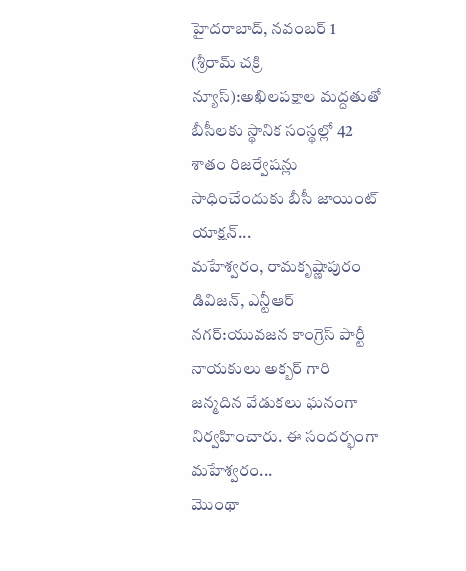హైదరాబాద్, నవంబర్ 1 (శ్రీరామ్ చక్రి న్యూస్):అఖిలపక్షాల మద్దతుతో బీసీలకు స్థానిక సంస్థల్లో 42 శాతం రిజర్వేషన్లు సాధించేందుకు బీసీ జాయింట్ యాక్షన్...
మహేశ్వరం, రామకృష్ణాపురం డివిజన్, ఎన్టీఆర్ నగర్:యువజన కాంగ్రెస్ పార్టీ నాయకులు అక్బర్ గారి జన్మదిన వేడుకలు ఘనంగా నిర్వహించారు. ఈ సందర్భంగా మహేశ్వరం...
మొంథా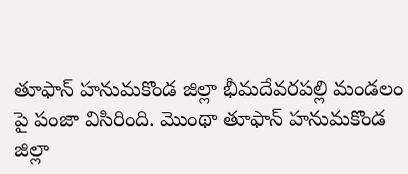తూఫాన్ హనుమకొండ జిల్లా భీమదేవరపల్లి మండలం పై పంజా విసిరింది. మొంథా తూఫాన్ హనుమకొండ జిల్లా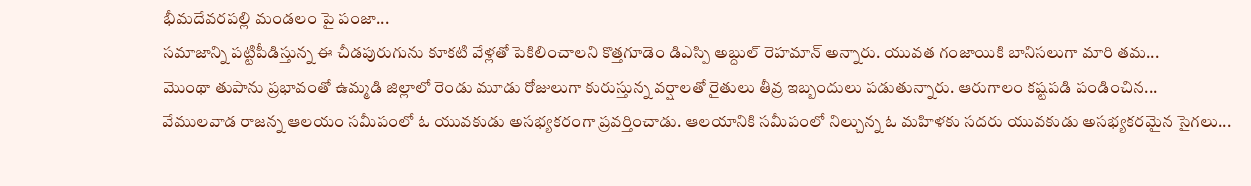భీమదేవరపల్లి మండలం పై పంజా...
సమాజాన్ని పట్టిపీడిస్తున్న ఈ చీడపురుగును కూకటి వేళ్లతో పెకిలించాలని కొత్తగూడెం డిఎస్పి అబ్దుల్ రెహమాన్ అన్నారు. యువత గంజాయికి బానిసలుగా మారి తమ...
మొంథా తుపాను ప్రభావంతో ఉమ్మడి జిల్లాలో రెండు మూడు రోజులుగా కురుస్తున్న వర్షాలతో రైతులు తీవ్ర ఇబ్బందులు పడుతున్నారు. ఆరుగాలం కష్టపడి పండించిన...
వేములవాడ రాజన్న ఆలయం సమీపంలో ఓ యువకుడు అసభ్యకరంగా ప్రవర్తించాడు. ఆలయానికి సమీపంలో నిల్చున్న ఓ మహిళకు సదరు యువకుడు అసభ్యకరమైన సైగలు...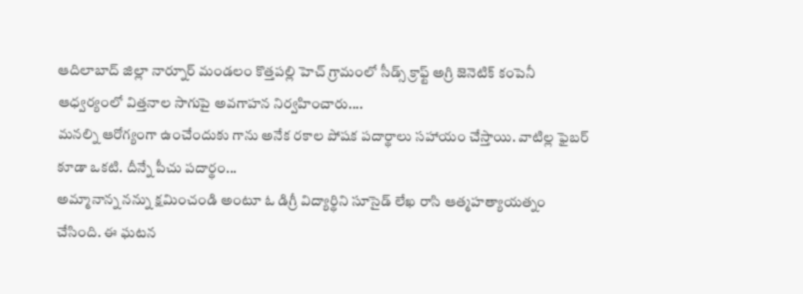ఆదిలాబాద్ జిల్లా నార్నూర్ మండలం కొత్తపల్లి హెచ్ గ్రామంలో సీడ్స్ క్రాఫ్ట్ అగ్రి జెనెటిక్ కంపెనీ ఆధ్వర్యంలో విత్తనాల సాగుపై అవగాహన నిర్వహించారు....
మనల్ని ఆరోగ్యంగా ఉంచేందుకు గాను అనేక రకాల పోషక పదార్థాలు సహాయం చేస్తాయి. వాటిల్ల ఫైబర్ కూడా ఒకటి. దీన్నే పీచు పదార్థం...
అమ్మానాన్న నన్ను క్షమించండి అంటూ ఓ డిగ్రీ విద్యార్థిని సూసైడ్ లేఖ రాసి ఆత్మహత్యాయత్నం చేసింది. ఈ ఘటన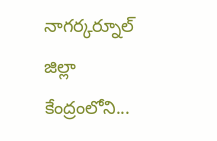నాగర్కర్నూల్ జిల్లా కేంద్రంలోని...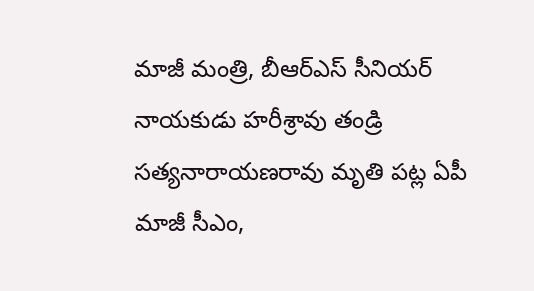మాజీ మంత్రి, బీఆర్ఎస్ సీనియర్ నాయకుడు హరీశ్రావు తండ్రి సత్యనారాయణరావు మృతి పట్ల ఏపీ మాజీ సీఎం,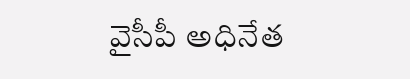వైసీపీ అధినేత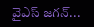వైఎస్ జగన్...